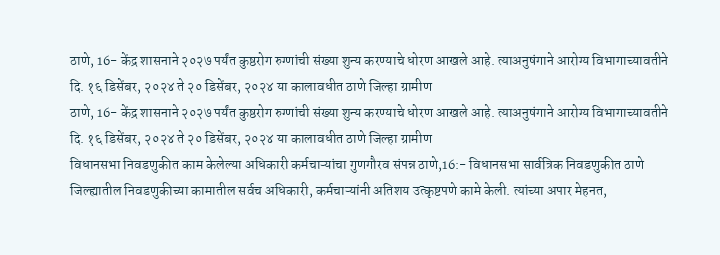ठाणे, 16- केंद्र शासनाने २०२७ पर्यंत कुष्ठरोग रुग्णांची संख्या शुन्य करण्याचे धोरण आखले आहे. त्याअनुषंगाने आरोग्य विभागाच्यावतीने दि. १६ डिसेंबर, २०२४ ते २० डिसेंबर, २०२४ या कालावधीत ठाणे जिल्हा ग्रामीण
ठाणे, 16- केंद्र शासनाने २०२७ पर्यंत कुष्ठरोग रुग्णांची संख्या शुन्य करण्याचे धोरण आखले आहे. त्याअनुषंगाने आरोग्य विभागाच्यावतीने दि. १६ डिसेंबर, २०२४ ते २० डिसेंबर, २०२४ या कालावधीत ठाणे जिल्हा ग्रामीण
विधानसभा निवडणुकीत काम केलेल्या अधिकारी कर्मचाऱ्यांचा गुणगौरव संपन्न ठाणे,16:- विधानसभा सार्वत्रिक निवडणुकीत ठाणे जिल्ह्यातील निवडणुकीच्या कामातील सर्वच अधिकारी, कर्मचाऱ्यांनी अतिशय उत्कृष्टपणे कामे केली. त्यांच्या अपार मेहनत,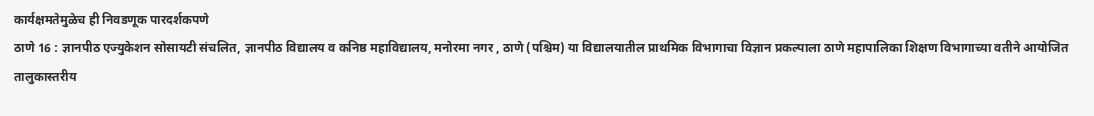कार्यक्षमतेमुळेच ही निवडणूक पारदर्शकपणे
ठाणे 16 : ज्ञानपीठ एज्युकेशन सोसायटी संचलित, ज्ञानपीठ विद्यालय व कनिष्ठ महाविद्यालय, मनोरमा नगर , ठाणे (पश्चिम) या विद्यालयातील प्राथमिक विभागाचा विज्ञान प्रकल्पाला ठाणे महापालिका शिक्षण विभागाच्या वतीने आयोजित तालुकास्तरीय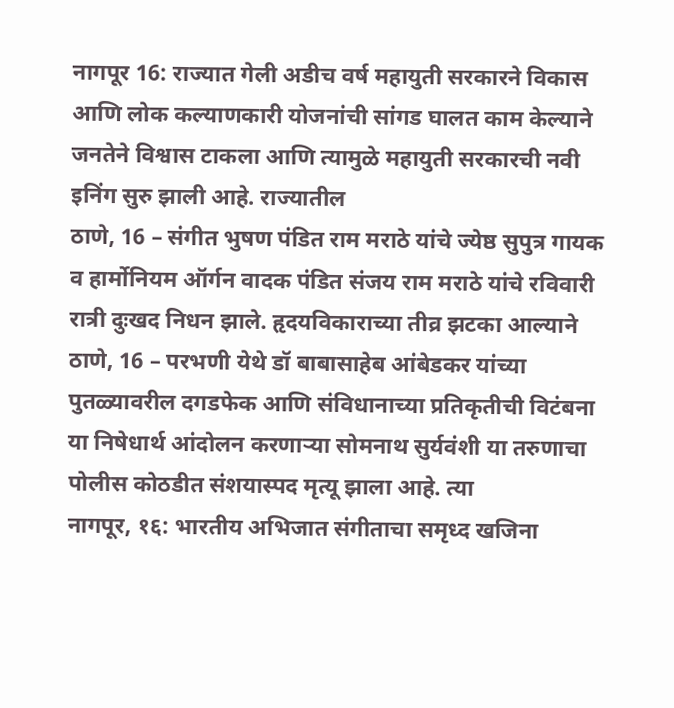नागपूर 16: राज्यात गेली अडीच वर्ष महायुती सरकारने विकास आणि लोक कल्याणकारी योजनांची सांगड घालत काम केल्याने जनतेने विश्वास टाकला आणि त्यामुळे महायुती सरकारची नवी इनिंग सुरु झाली आहे. राज्यातील
ठाणे, 16 – संगीत भुषण पंडित राम मराठे यांचे ज्येष्ठ सुपुत्र गायक व हार्मोनियम ऑर्गन वादक पंडित संजय राम मराठे यांचे रविवारी रात्री दुःखद निधन झाले. हृदयविकाराच्या तीव्र झटका आल्याने
ठाणे, 16 – परभणी येथे डॉ बाबासाहेब आंबेडकर यांच्या पुतळ्यावरील दगडफेक आणि संविधानाच्या प्रतिकृतीची विटंबना या निषेधार्थ आंदोलन करणाऱ्या सोमनाथ सुर्यवंशी या तरुणाचा पोलीस कोठडीत संशयास्पद मृत्यू झाला आहे. त्या
नागपूर, १६: भारतीय अभिजात संगीताचा समृध्द खजिना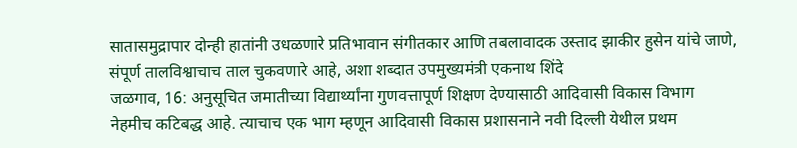सातासमुद्रापार दोन्ही हातांनी उधळणारे प्रतिभावान संगीतकार आणि तबलावादक उस्ताद झाकीर हुसेन यांचे जाणे, संपूर्ण तालविश्वाचाच ताल चुकवणारे आहे, अशा शब्दात उपमुख्यमंत्री एकनाथ शिंदे
जळगाव, 16: अनुसूचित जमातीच्या विद्यार्थ्यांना गुणवत्तापूर्ण शिक्षण देण्यासाठी आदिवासी विकास विभाग नेहमीच कटिबद्ध आहे. त्याचाच एक भाग म्हणून आदिवासी विकास प्रशासनाने नवी दिल्ली येथील प्रथम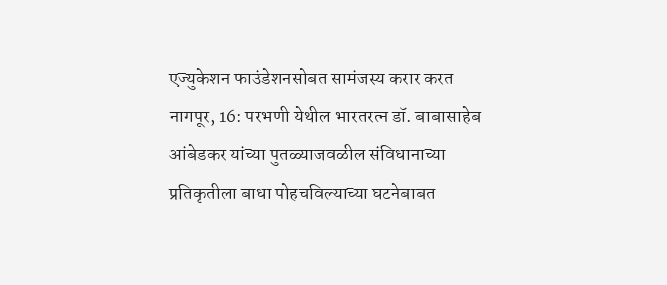एज्युकेशन फाउंडेशनसोबत सामंजस्य करार करत
नागपूर, 16: परभणी येथील भारतरत्न डॉ. बाबासाहेब आंबेडकर यांच्या पुतळ्याजवळील संविधानाच्या प्रतिकृतीला बाधा पोहचविल्याच्या घटनेबाबत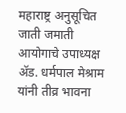महाराष्ट्र अनुसूचित जाती जमाती आयोगाचे उपाध्यक्ष ॲड. धर्मपाल मेश्राम यांनी तीव्र भावना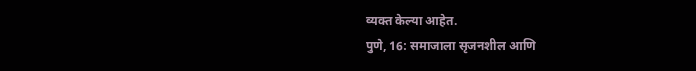व्यक्त केल्या आहेत.
पुणे, 16: समाजाला सृजनशील आणि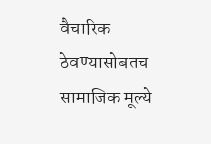वैचारिक ठेवण्यासोबतच सामाजिक मूल्ये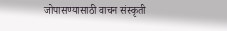जोपासण्यासाठी वाचन संस्कृती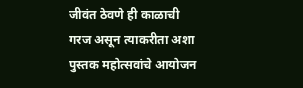जीवंत ठेवणे ही काळाची गरज असून त्याकरीता अशा पुस्तक महोत्सवांचे आयोजन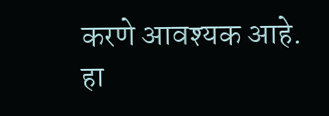करणे आवश्यक आहे. हा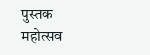पुस्तक महोत्सव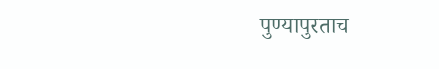पुण्यापुरताच